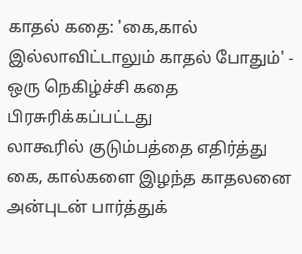காதல் கதை: 'கை,கால் இல்லாவிட்டாலும் காதல் போதும்' - ஒரு நெகிழ்ச்சி கதை
பிரசுரிக்கப்பட்டது
லாகூரில் குடும்பத்தை எதிர்த்து கை, கால்களை இழந்த காதலனை அன்புடன் பார்த்துக்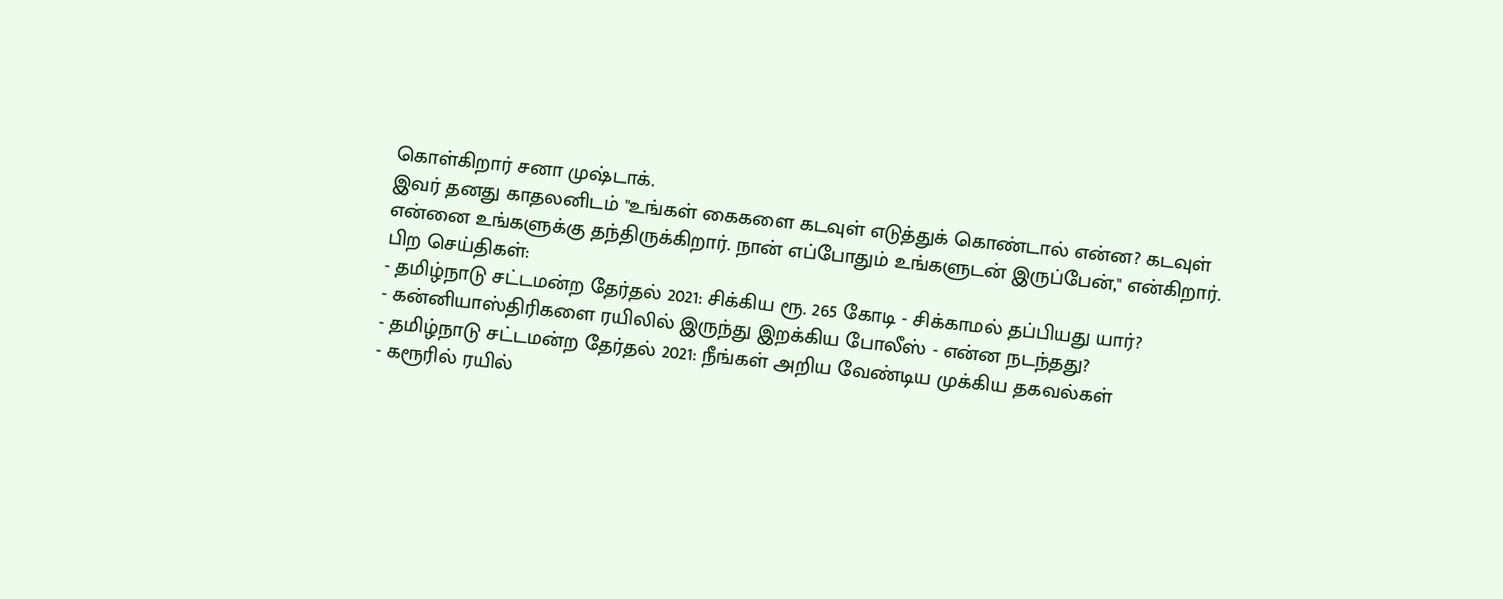கொள்கிறார் சனா முஷ்டாக்.
இவர் தனது காதலனிடம் "உங்கள் கைகளை கடவுள் எடுத்துக் கொண்டால் என்ன? கடவுள் என்னை உங்களுக்கு தந்திருக்கிறார். நான் எப்போதும் உங்களுடன் இருப்பேன்," என்கிறார்.
பிற செய்திகள்:
- தமிழ்நாடு சட்டமன்ற தேர்தல் 2021: சிக்கிய ரூ. 265 கோடி - சிக்காமல் தப்பியது யார்?
- கன்னியாஸ்திரிகளை ரயிலில் இருந்து இறக்கிய போலீஸ் - என்ன நடந்தது?
- தமிழ்நாடு சட்டமன்ற தேர்தல் 2021: நீங்கள் அறிய வேண்டிய முக்கிய தகவல்கள்
- கரூரில் ரயில்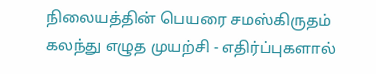நிலையத்தின் பெயரை சமஸ்கிருதம் கலந்து எழுத முயற்சி - எதிர்ப்புகளால்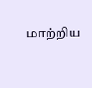மாற்றிய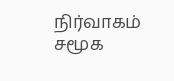நிர்வாகம்
சமூக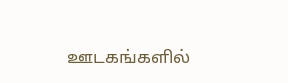ஊடகங்களில்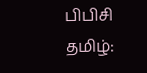பிபிசி தமிழ்: